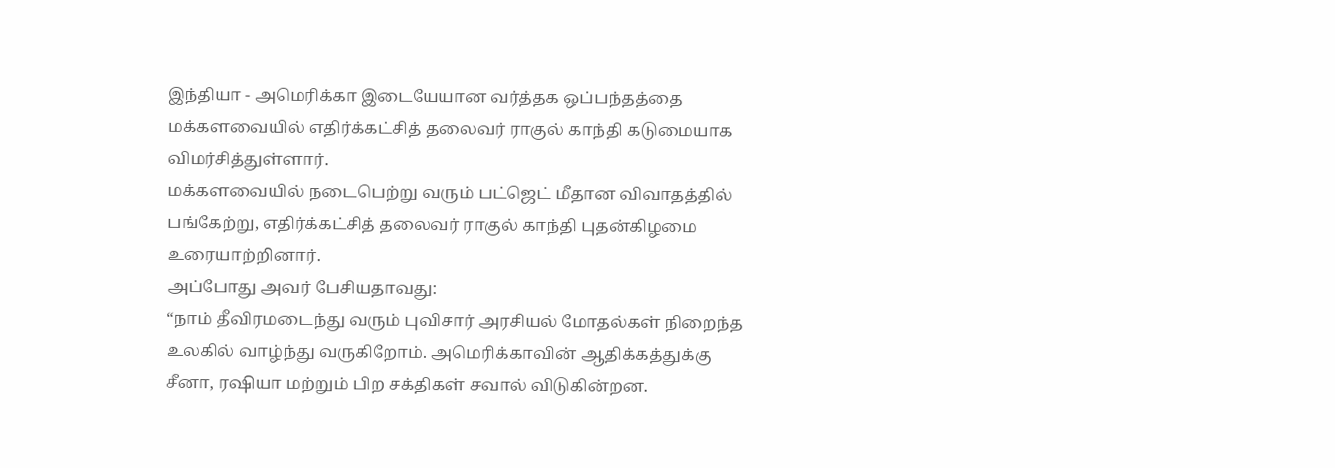இந்தியா - அமெரிக்கா இடையேயான வர்த்தக ஒப்பந்தத்தை மக்களவையில் எதிர்க்கட்சித் தலைவர் ராகுல் காந்தி கடுமையாக விமர்சித்துள்ளார்.
மக்களவையில் நடைபெற்று வரும் பட்ஜெட் மீதான விவாதத்தில் பங்கேற்று, எதிர்க்கட்சித் தலைவர் ராகுல் காந்தி புதன்கிழமை உரையாற்றினார்.
அப்போது அவர் பேசியதாவது:
“நாம் தீவிரமடைந்து வரும் புவிசார் அரசியல் மோதல்கள் நிறைந்த உலகில் வாழ்ந்து வருகிறோம். அமெரிக்காவின் ஆதிக்கத்துக்கு சீனா, ரஷியா மற்றும் பிற சக்திகள் சவால் விடுகின்றன.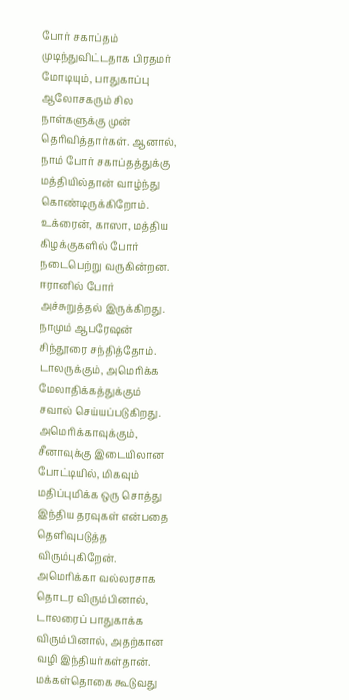போர் சகாப்தம் முடிந்துவிட்டதாக பிரதமர் மோடியும், பாதுகாப்பு ஆலோசகரும் சில நாள்களுக்கு முன் தெரிவித்தார்கள். ஆனால், நாம் போர் சகாப்தத்துக்கு மத்தியில்தான் வாழ்ந்து கொண்டிருக்கிறோம். உக்ரைன், காஸா, மத்திய கிழக்குகளில் போர் நடைபெற்று வருகின்றன. ஈரானில் போர் அச்சுறுத்தல் இருக்கிறது. நாமும் ஆபரேஷன் சிந்தூரை சந்தித்தோம்.
டாலருக்கும், அமெரிக்க மேலாதிக்கத்துக்கும் சவால் செய்யப்படுகிறது. அமெரிக்காவுக்கும், சீனாவுக்கு இடையிலான போட்டியில், மிகவும் மதிப்புமிக்க ஒரு சொத்து இந்திய தரவுகள் என்பதை தெளிவுபடுத்த விரும்புகிறேன். அமெரிக்கா வல்லரசாக தொடர விரும்பினால், டாலரைப் பாதுகாக்க விரும்பினால், அதற்கான வழி இந்தியர்கள்தான்.
மக்கள்தொகை கூடுவது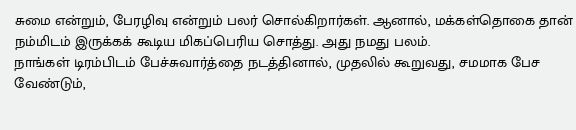சுமை என்றும், பேரழிவு என்றும் பலர் சொல்கிறார்கள். ஆனால், மக்கள்தொகை தான் நம்மிடம் இருக்கக் கூடிய மிகப்பெரிய சொத்து. அது நமது பலம்.
நாங்கள் டிரம்பிடம் பேச்சுவார்த்தை நடத்தினால், முதலில் கூறுவது, சமமாக பேச வேண்டும்,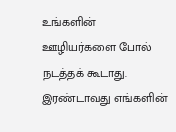உங்களின் ஊழியர்களை போல் நடத்தக் கூடாது. இரண்டாவது எங்களின்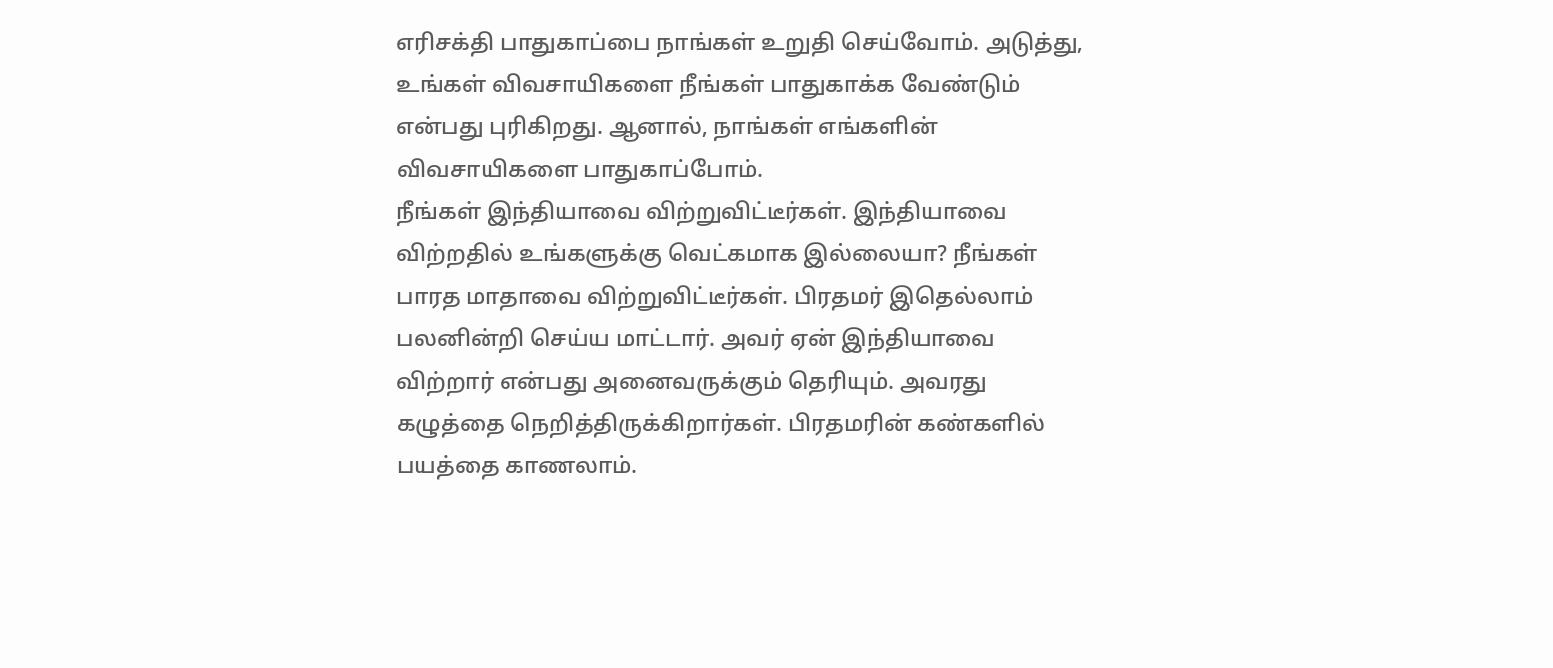எரிசக்தி பாதுகாப்பை நாங்கள் உறுதி செய்வோம். அடுத்து, உங்கள் விவசாயிகளை நீங்கள் பாதுகாக்க வேண்டும் என்பது புரிகிறது. ஆனால், நாங்கள் எங்களின் விவசாயிகளை பாதுகாப்போம்.
நீங்கள் இந்தியாவை விற்றுவிட்டீர்கள். இந்தியாவை விற்றதில் உங்களுக்கு வெட்கமாக இல்லையா? நீங்கள் பாரத மாதாவை விற்றுவிட்டீர்கள். பிரதமர் இதெல்லாம் பலனின்றி செய்ய மாட்டார். அவர் ஏன் இந்தியாவை விற்றார் என்பது அனைவருக்கும் தெரியும். அவரது கழுத்தை நெறித்திருக்கிறார்கள். பிரதமரின் கண்களில் பயத்தை காணலாம்.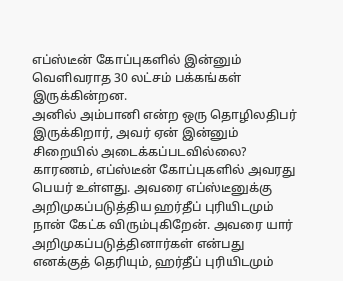எப்ஸ்டீன் கோப்புகளில் இன்னும் வெளிவராத 30 லட்சம் பக்கங்கள் இருக்கின்றன.
அனில் அம்பானி என்ற ஒரு தொழிலதிபர் இருக்கிறார், அவர் ஏன் இன்னும் சிறையில் அடைக்கப்படவில்லை? காரணம், எப்ஸ்டீன் கோப்புகளில் அவரது பெயர் உள்ளது. அவரை எப்ஸ்டீனுக்கு அறிமுகப்படுத்திய ஹர்தீப் புரியிடமும் நான் கேட்க விரும்புகிறேன். அவரை யார் அறிமுகப்படுத்தினார்கள் என்பது எனக்குத் தெரியும், ஹர்தீப் புரியிடமும்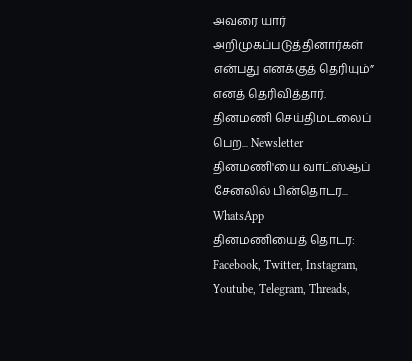அவரை யார் அறிமுகப்படுத்தினார்கள் என்பது எனக்குத் தெரியும்” எனத் தெரிவித்தார்.
தினமணி செய்திமடலைப் பெற... Newsletter
தினமணி'யை வாட்ஸ்ஆப் சேனலில் பின்தொடர... WhatsApp
தினமணியைத் தொடர: Facebook, Twitter, Instagram, Youtube, Telegram, Threads,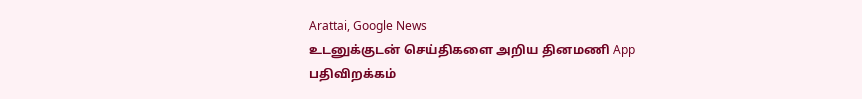Arattai, Google News
உடனுக்குடன் செய்திகளை அறிய தினமணி App பதிவிறக்கம்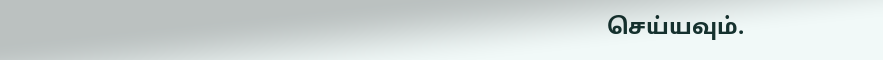செய்யவும்.